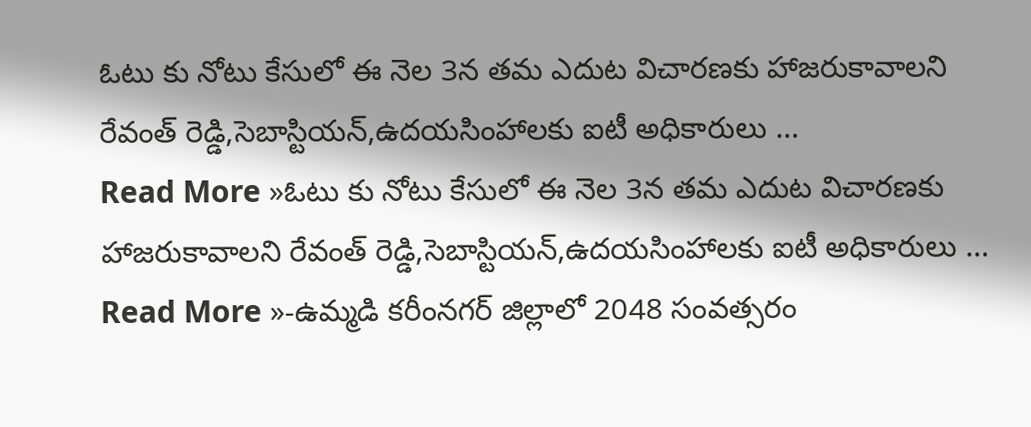ఓటు కు నోటు కేసులో ఈ నెల 3న తమ ఎదుట విచారణకు హాజరుకావాలని రేవంత్ రెడ్డి,సెబాస్టియన్,ఉదయసింహాలకు ఐటీ అధికారులు …
Read More »ఓటు కు నోటు కేసులో ఈ నెల 3న తమ ఎదుట విచారణకు హాజరుకావాలని రేవంత్ రెడ్డి,సెబాస్టియన్,ఉదయసింహాలకు ఐటీ అధికారులు …
Read More »-ఉమ్మడి కరీంనగర్ జిల్లాలో 2048 సంవత్సరం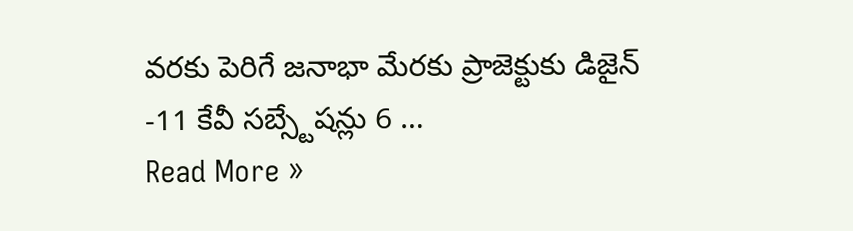వరకు పెరిగే జనాభా మేరకు ప్రాజెక్టుకు డిజైన్ -11 కేవీ సబ్స్టేషన్లు 6 …
Read More »